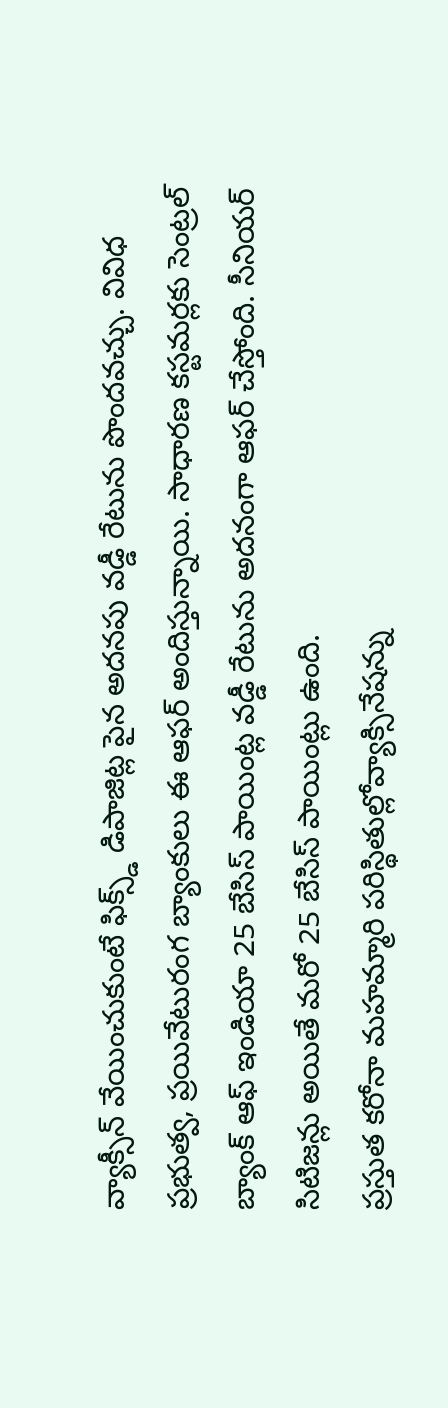వ్యాక్సీన్ వేయించుకుంటే ఫిక్స్డ్ డిపాజిట్ల పైన అదనపు వడ్డీ రేటును పొందవచ్చు. వివిధ ప్రభుత్వ, ప్రయివేటురంగ బ్యాంకులు ఈ ఆఫర్ అందిస్తున్నాయి. సాధారణ కస్టమర్లకు సెంట్రల్ బ్యాంక్ ఆఫ్ ఇండియా 25 బేసిస్ పాయింట్ల వడ్డీ రేటును అదనంగా ఆఫర్ చేస్తోంది. సీనియర్ సిటిజన్లు అయితే మరో 25 బేసిస్ పాయింట్లు ఉంది.
ప్రస్తుత కరోనా మహమ్మారి పరిస్థితుల్లోవ్యాక్సినేషన్ను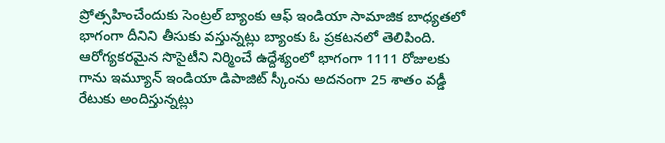ప్రోత్సహించేందుకు సెంట్రల్ బ్యాంకు ఆఫ్ ఇండియా సామాజిక బాధ్యతలో భాగంగా దీనిని తీసుకు వస్తున్నట్లు బ్యాంకు ఓ ప్రకటనలో తెలిపింది. ఆరోగ్యకరమైన సొసైటీని నిర్మించే ఉద్దేశ్యంలో భాగంగా 1111 రోజులకు గాను ఇమ్యూన్ ఇండియా డిపాజిట్ స్కీంను అదనంగా 25 శాతం వడ్డీ రేటుకు అందిస్తున్నట్లు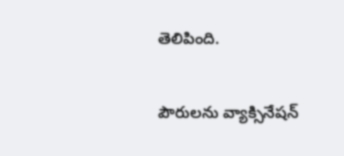తెలిపింది.

పౌరులను వ్యాక్సినేషన్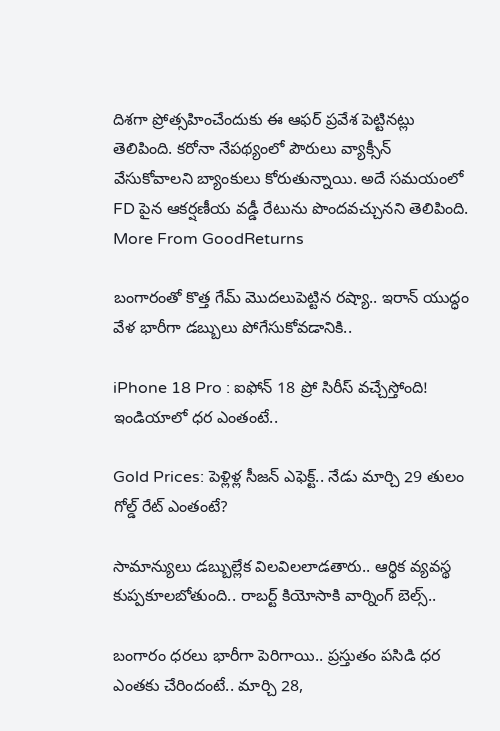దిశగా ప్రోత్సహించేందుకు ఈ ఆఫర్ ప్రవేశ పెట్టినట్లు తెలిపింది. కరోనా నేపథ్యంలో పౌరులు వ్యాక్సీన్ వేసుకోవాలని బ్యాంకులు కోరుతున్నాయి. అదే సమయంలో FD పైన ఆకర్షణీయ వడ్డీ రేటును పొందవచ్చునని తెలిపింది.
More From GoodReturns

బంగారంతో కొత్త గేమ్ మొదలుపెట్టిన రష్యా.. ఇరాన్ యుద్ధం వేళ భారీగా డబ్బులు పోగేసుకోవడానికి..

iPhone 18 Pro : ఐఫోన్ 18 ప్రో సిరీస్ వచ్చేస్తోంది! ఇండియాలో ధర ఎంతంటే..

Gold Prices: పెళ్లిళ్ల సీజన్ ఎఫెక్ట్.. నేడు మార్చి 29 తులం గోల్డ్ రేట్ ఎంతంటే?

సామాన్యులు డబ్బుల్లేక విలవిలలాడతారు.. ఆర్థిక వ్యవస్థ కుప్పకూలబోతుంది.. రాబర్ట్ కియోసాకి వార్నింగ్ బెల్స్..

బంగారం ధరలు భారీగా పెరిగాయి.. ప్రస్తుతం పసిడి ధర ఎంతకు చేరిందంటే.. మార్చి 28,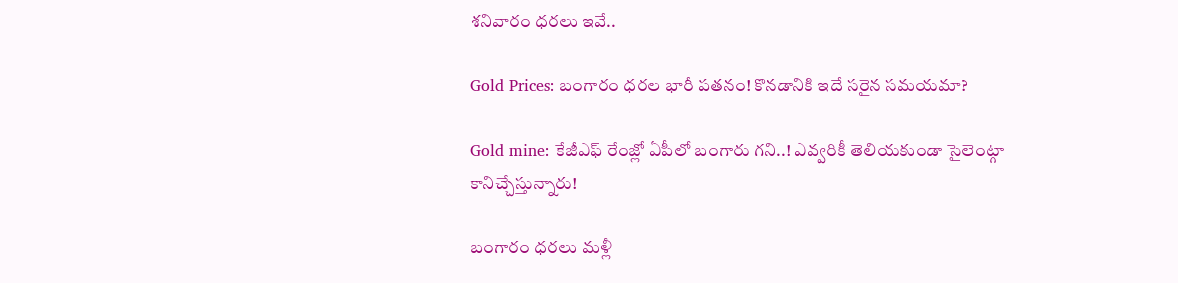శనివారం ధరలు ఇవే..

Gold Prices: బంగారం ధరల భారీ పతనం! కొనడానికి ఇదే సరైన సమయమా?

Gold mine: కేజీఎఫ్ రేంజ్లో ఏపీలో బంగారు గని..! ఎవ్వరికీ తెలియకుండా సైలెంట్గా కానిచ్చేస్తున్నారు!

బంగారం ధరలు మళ్లీ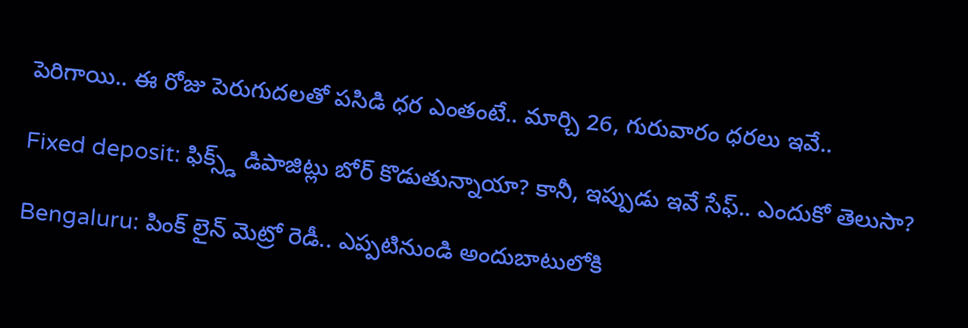పెరిగాయి.. ఈ రోజు పెరుగుదలతో పసిడి ధర ఎంతంటే.. మార్చి 26, గురువారం ధరలు ఇవే..

Fixed deposit: ఫిక్స్డ్ డిపాజిట్లు బోర్ కొడుతున్నాయా? కానీ, ఇప్పుడు ఇవే సేఫ్.. ఎందుకో తెలుసా?

Bengaluru: పింక్ లైన్ మెట్రో రెడీ.. ఎప్పటినుండి అందుబాటులోకి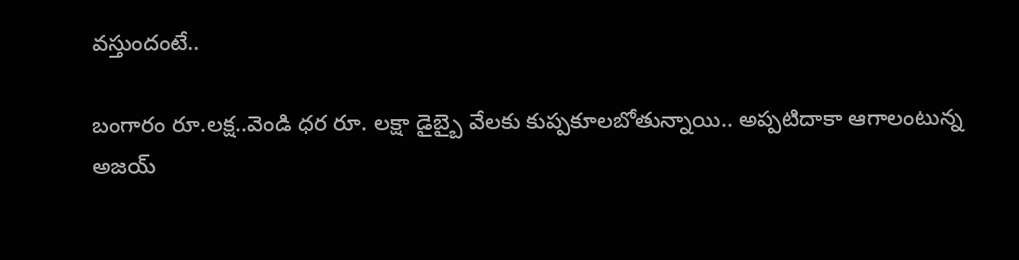వస్తుందంటే..

బంగారం రూ.లక్ష..వెండి ధర రూ. లక్షా డైబ్బై వేలకు కుప్పకూలబోతున్నాయి.. అప్పటిదాకా ఆగాలంటున్న అజయ్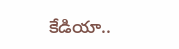కేడియా..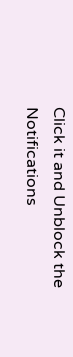Click it and Unblock the Notifications